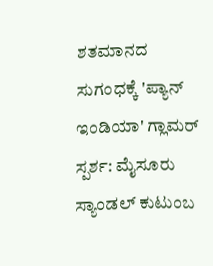ಶತಮಾನದ ಸುಗಂಧಕ್ಕೆ 'ಪ್ಯಾನ್ ಇಂಡಿಯಾ' ಗ್ಲಾಮರ್ ಸ್ಪರ್ಶ: ಮೈಸೂರು ಸ್ಯಾಂಡಲ್ ಕುಟುಂಬ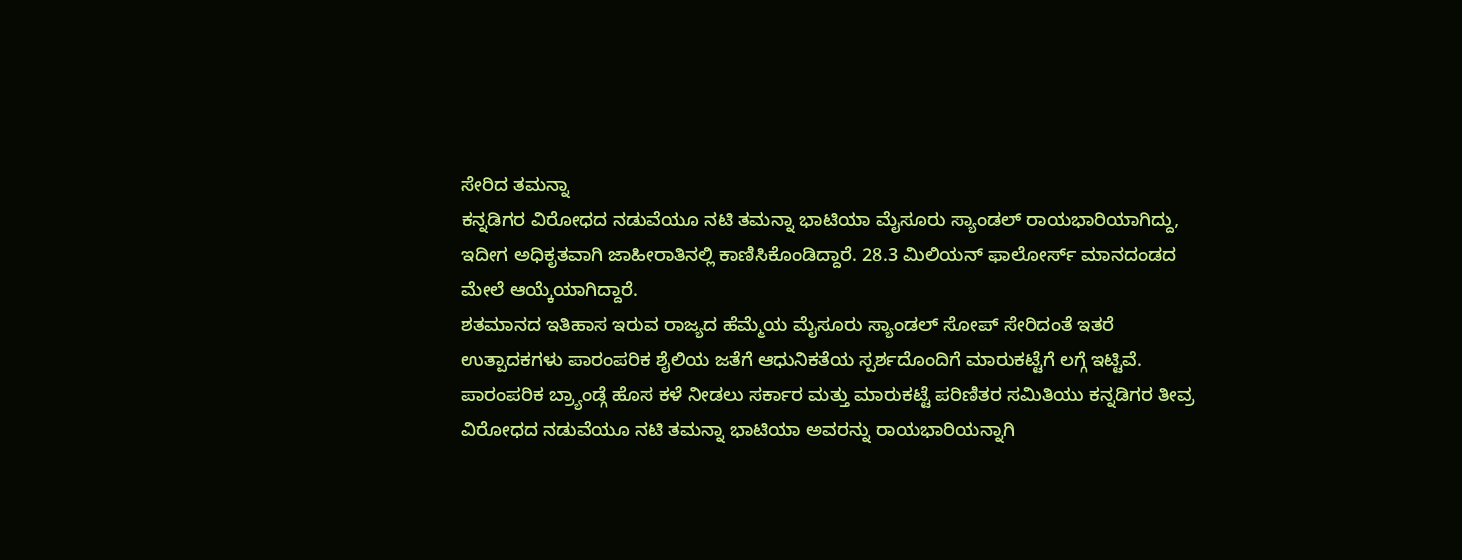ಸೇರಿದ ತಮನ್ನಾ
ಕನ್ನಡಿಗರ ವಿರೋಧದ ನಡುವೆಯೂ ನಟಿ ತಮನ್ನಾ ಭಾಟಿಯಾ ಮೈಸೂರು ಸ್ಯಾಂಡಲ್ ರಾಯಭಾರಿಯಾಗಿದ್ದು, ಇದೀಗ ಅಧಿಕೃತವಾಗಿ ಜಾಹೀರಾತಿನಲ್ಲಿ ಕಾಣಿಸಿಕೊಂಡಿದ್ದಾರೆ. 28.3 ಮಿಲಿಯನ್ ಫಾಲೋರ್ಸ್ ಮಾನದಂಡದ ಮೇಲೆ ಆಯ್ಕೆಯಾಗಿದ್ದಾರೆ.
ಶತಮಾನದ ಇತಿಹಾಸ ಇರುವ ರಾಜ್ಯದ ಹೆಮ್ಮೆಯ ಮೈಸೂರು ಸ್ಯಾಂಡಲ್ ಸೋಪ್ ಸೇರಿದಂತೆ ಇತರೆ ಉತ್ಪಾದಕಗಳು ಪಾರಂಪರಿಕ ಶೈಲಿಯ ಜತೆಗೆ ಆಧುನಿಕತೆಯ ಸ್ಪರ್ಶದೊಂದಿಗೆ ಮಾರುಕಟ್ಟೆಗೆ ಲಗ್ಗೆ ಇಟ್ಟಿವೆ. ಪಾರಂಪರಿಕ ಬ್ರ್ಯಾಂಡ್ಗೆ ಹೊಸ ಕಳೆ ನೀಡಲು ಸರ್ಕಾರ ಮತ್ತು ಮಾರುಕಟ್ಟೆ ಪರಿಣಿತರ ಸಮಿತಿಯು ಕನ್ನಡಿಗರ ತೀವ್ರ ವಿರೋಧದ ನಡುವೆಯೂ ನಟಿ ತಮನ್ನಾ ಭಾಟಿಯಾ ಅವರನ್ನು ರಾಯಭಾರಿಯನ್ನಾಗಿ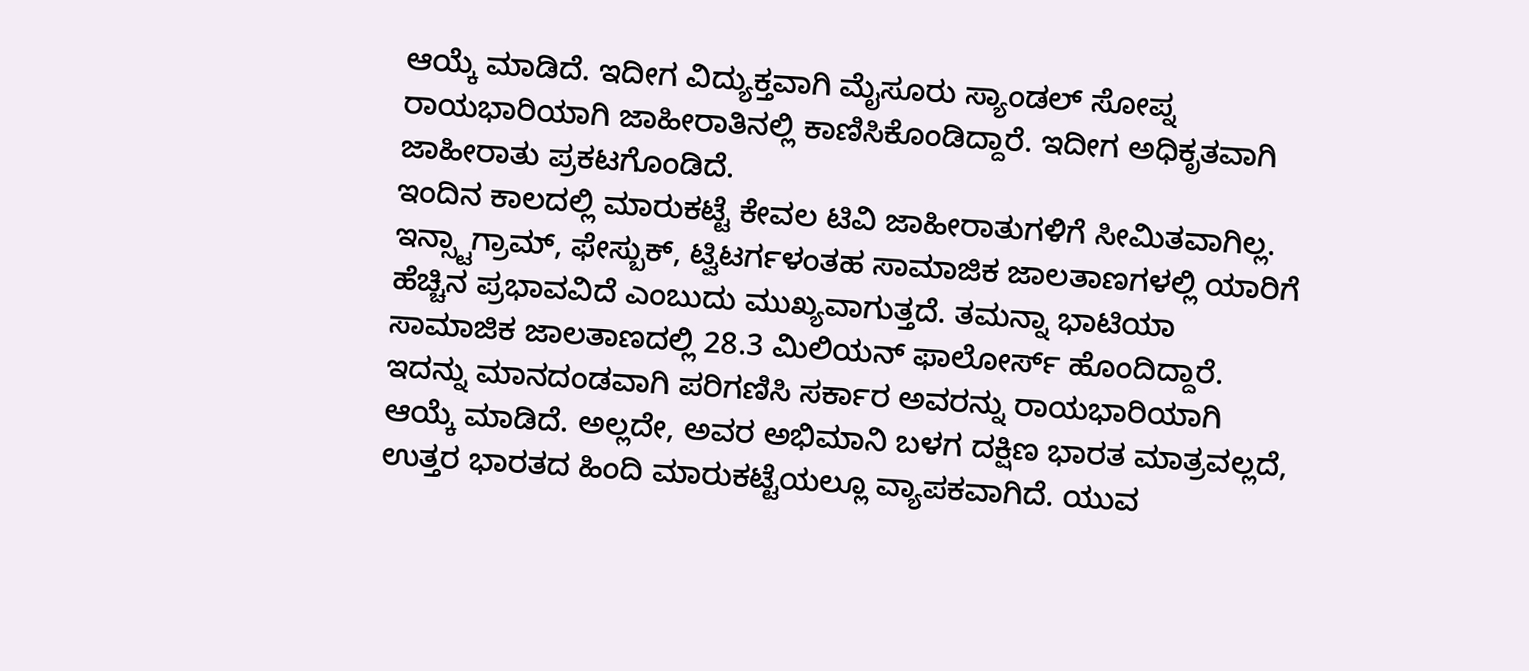ಆಯ್ಕೆ ಮಾಡಿದೆ. ಇದೀಗ ವಿದ್ಯುಕ್ತವಾಗಿ ಮೈಸೂರು ಸ್ಯಾಂಡಲ್ ಸೋಪ್ನ ರಾಯಭಾರಿಯಾಗಿ ಜಾಹೀರಾತಿನಲ್ಲಿ ಕಾಣಿಸಿಕೊಂಡಿದ್ದಾರೆ. ಇದೀಗ ಅಧಿಕೃತವಾಗಿ ಜಾಹೀರಾತು ಪ್ರಕಟಗೊಂಡಿದೆ.
ಇಂದಿನ ಕಾಲದಲ್ಲಿ ಮಾರುಕಟ್ಟೆ ಕೇವಲ ಟಿವಿ ಜಾಹೀರಾತುಗಳಿಗೆ ಸೀಮಿತವಾಗಿಲ್ಲ. ಇನ್ಸ್ಟಾಗ್ರಾಮ್, ಫೇಸ್ಬುಕ್, ಟ್ವಿಟರ್ಗಳಂತಹ ಸಾಮಾಜಿಕ ಜಾಲತಾಣಗಳಲ್ಲಿ ಯಾರಿಗೆ ಹೆಚ್ಚಿನ ಪ್ರಭಾವವಿದೆ ಎಂಬುದು ಮುಖ್ಯವಾಗುತ್ತದೆ. ತಮನ್ನಾ ಭಾಟಿಯಾ ಸಾಮಾಜಿಕ ಜಾಲತಾಣದಲ್ಲಿ 28.3 ಮಿಲಿಯನ್ ಫಾಲೋರ್ಸ್ ಹೊಂದಿದ್ದಾರೆ. ಇದನ್ನು ಮಾನದಂಡವಾಗಿ ಪರಿಗಣಿಸಿ ಸರ್ಕಾರ ಅವರನ್ನು ರಾಯಭಾರಿಯಾಗಿ ಆಯ್ಕೆ ಮಾಡಿದೆ. ಅಲ್ಲದೇ, ಅವರ ಅಭಿಮಾನಿ ಬಳಗ ದಕ್ಷಿಣ ಭಾರತ ಮಾತ್ರವಲ್ಲದೆ, ಉತ್ತರ ಭಾರತದ ಹಿಂದಿ ಮಾರುಕಟ್ಟೆಯಲ್ಲೂ ವ್ಯಾಪಕವಾಗಿದೆ. ಯುವ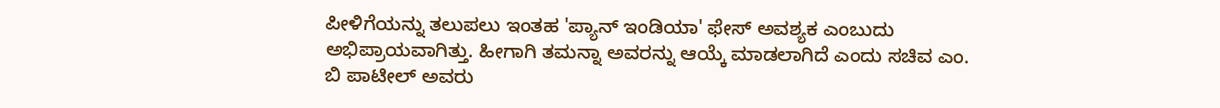ಪೀಳಿಗೆಯನ್ನು ತಲುಪಲು ಇಂತಹ 'ಪ್ಯಾನ್ ಇಂಡಿಯಾ' ಫೇಸ್ ಅವಶ್ಯಕ ಎಂಬುದು ಅಭಿಪ್ರಾಯವಾಗಿತ್ತು. ಹೀಗಾಗಿ ತಮನ್ನಾ ಅವರನ್ನು ಆಯ್ಕೆ ಮಾಡಲಾಗಿದೆ ಎಂದು ಸಚಿವ ಎಂ. ಬಿ ಪಾಟೀಲ್ ಅವರು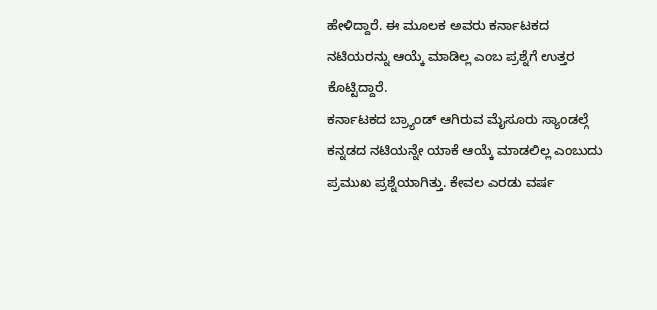ಹೇಳಿದ್ದಾರೆ. ಈ ಮೂಲಕ ಅವರು ಕರ್ನಾಟಕದ ನಟಿಯರನ್ನು ಆಯ್ಕೆ ಮಾಡಿಲ್ಲ ಎಂಬ ಪ್ರಶ್ನೆಗೆ ಉತ್ತರ ಕೊಟ್ಟಿದ್ದಾರೆ.
ಕರ್ನಾಟಕದ ಬ್ರ್ಯಾಂಡ್ ಆಗಿರುವ ಮೈಸೂರು ಸ್ಯಾಂಡಲ್ಗೆ ಕನ್ನಡದ ನಟಿಯನ್ನೇ ಯಾಕೆ ಆಯ್ಕೆ ಮಾಡಲಿಲ್ಲ ಎಂಬುದು ಪ್ರಮುಖ ಪ್ರಶ್ನೆಯಾಗಿತ್ತು. ಕೇವಲ ಎರಡು ವರ್ಷ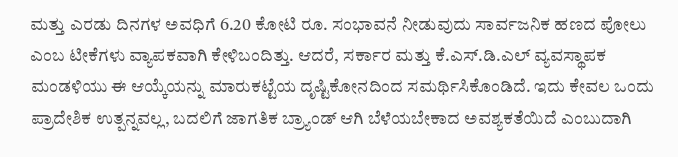ಮತ್ತು ಎರಡು ದಿನಗಳ ಅವಧಿಗೆ 6.20 ಕೋಟಿ ರೂ. ಸಂಭಾವನೆ ನೀಡುವುದು ಸಾರ್ವಜನಿಕ ಹಣದ ಪೋಲು ಎಂಬ ಟೀಕೆಗಳು ವ್ಯಾಪಕವಾಗಿ ಕೇಳಿಬಂದಿತ್ತು. ಆದರೆ, ಸರ್ಕಾರ ಮತ್ತು ಕೆ.ಎಸ್.ಡಿ.ಎಲ್ ವ್ಯವಸ್ಥಾಪಕ ಮಂಡಳಿಯು ಈ ಆಯ್ಕೆಯನ್ನು ಮಾರುಕಟ್ಟೆಯ ದೃಷ್ಟಿಕೋನದಿಂದ ಸಮರ್ಥಿಸಿಕೊಂಡಿದೆ. ಇದು ಕೇವಲ ಒಂದು ಪ್ರಾದೇಶಿಕ ಉತ್ಪನ್ನವಲ್ಲ, ಬದಲಿಗೆ ಜಾಗತಿಕ ಬ್ರ್ಯಾಂಡ್ ಆಗಿ ಬೆಳೆಯಬೇಕಾದ ಅವಶ್ಯಕತೆಯಿದೆ ಎಂಬುದಾಗಿ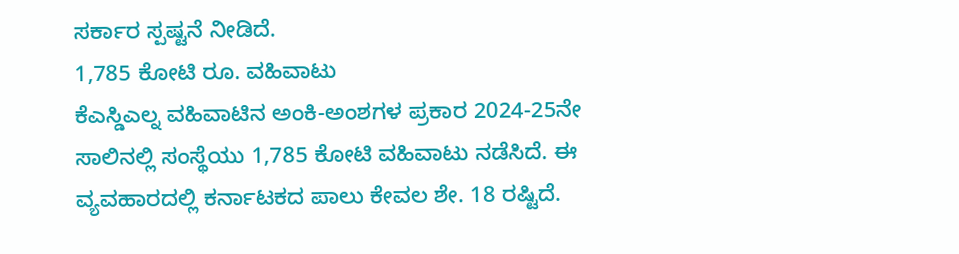ಸರ್ಕಾರ ಸ್ಪಷ್ಟನೆ ನೀಡಿದೆ.
1,785 ಕೋಟಿ ರೂ. ವಹಿವಾಟು
ಕೆಎಸ್ಡಿಎಲ್ನ ವಹಿವಾಟಿನ ಅಂಕಿ-ಅಂಶಗಳ ಪ್ರಕಾರ 2024-25ನೇ ಸಾಲಿನಲ್ಲಿ ಸಂಸ್ಥೆಯು 1,785 ಕೋಟಿ ವಹಿವಾಟು ನಡೆಸಿದೆ. ಈ ವ್ಯವಹಾರದಲ್ಲಿ ಕರ್ನಾಟಕದ ಪಾಲು ಕೇವಲ ಶೇ. 18 ರಷ್ಟಿದೆ.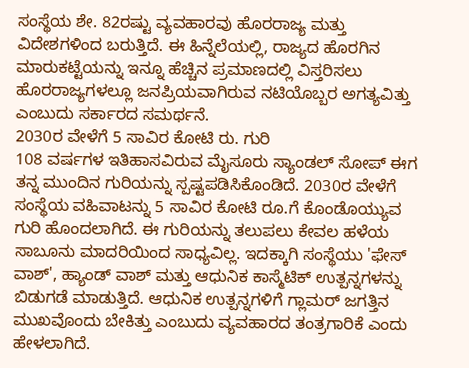ಸಂಸ್ಥೆಯ ಶೇ. 82ರಷ್ಟು ವ್ಯವಹಾರವು ಹೊರರಾಜ್ಯ ಮತ್ತು ವಿದೇಶಗಳಿಂದ ಬರುತ್ತಿದೆ. ಈ ಹಿನ್ನೆಲೆಯಲ್ಲಿ, ರಾಜ್ಯದ ಹೊರಗಿನ ಮಾರುಕಟ್ಟೆಯನ್ನು ಇನ್ನೂ ಹೆಚ್ಚಿನ ಪ್ರಮಾಣದಲ್ಲಿ ವಿಸ್ತರಿಸಲು ಹೊರರಾಜ್ಯಗಳಲ್ಲೂ ಜನಪ್ರಿಯವಾಗಿರುವ ನಟಿಯೊಬ್ಬರ ಅಗತ್ಯವಿತ್ತು ಎಂಬುದು ಸರ್ಕಾರದ ಸಮರ್ಥನೆ.
2030ರ ವೇಳೆಗೆ 5 ಸಾವಿರ ಕೋಟಿ ರು. ಗುರಿ
108 ವರ್ಷಗಳ ಇತಿಹಾಸವಿರುವ ಮೈಸೂರು ಸ್ಯಾಂಡಲ್ ಸೋಪ್ ಈಗ ತನ್ನ ಮುಂದಿನ ಗುರಿಯನ್ನು ಸ್ಪಷ್ಟಪಡಿಸಿಕೊಂಡಿದೆ. 2030ರ ವೇಳೆಗೆ ಸಂಸ್ಥೆಯ ವಹಿವಾಟನ್ನು 5 ಸಾವಿರ ಕೋಟಿ ರೂ.ಗೆ ಕೊಂಡೊಯ್ಯುವ ಗುರಿ ಹೊಂದಲಾಗಿದೆ. ಈ ಗುರಿಯನ್ನು ತಲುಪಲು ಕೇವಲ ಹಳೆಯ ಸಾಬೂನು ಮಾದರಿಯಿಂದ ಸಾಧ್ಯವಿಲ್ಲ. ಇದಕ್ಕಾಗಿ ಸಂಸ್ಥೆಯು 'ಫೇಸ್ ವಾಶ್', ಹ್ಯಾಂಡ್ ವಾಶ್ ಮತ್ತು ಆಧುನಿಕ ಕಾಸ್ಮೆಟಿಕ್ ಉತ್ಪನ್ನಗಳನ್ನು ಬಿಡುಗಡೆ ಮಾಡುತ್ತಿದೆ. ಆಧುನಿಕ ಉತ್ಪನ್ನಗಳಿಗೆ ಗ್ಲಾಮರ್ ಜಗತ್ತಿನ ಮುಖವೊಂದು ಬೇಕಿತ್ತು ಎಂಬುದು ವ್ಯವಹಾರದ ತಂತ್ರಗಾರಿಕೆ ಎಂದು ಹೇಳಲಾಗಿದೆ.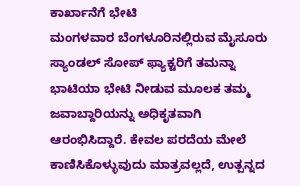ಕಾರ್ಖಾನೆಗೆ ಭೇಟಿ
ಮಂಗಳವಾರ ಬೆಂಗಳೂರಿನಲ್ಲಿರುವ ಮೈಸೂರು ಸ್ಯಾಂಡಲ್ ಸೋಪ್ ಫ್ಯಾಕ್ಟರಿಗೆ ತಮನ್ನಾ ಭಾಟಿಯಾ ಭೇಟಿ ನೀಡುವ ಮೂಲಕ ತಮ್ಮ ಜವಾಬ್ದಾರಿಯನ್ನು ಅಧಿಕೃತವಾಗಿ ಆರಂಭಿಸಿದ್ದಾರೆ. ಕೇವಲ ಪರದೆಯ ಮೇಲೆ ಕಾಣಿಸಿಕೊಳ್ಳುವುದು ಮಾತ್ರವಲ್ಲದೆ, ಉತ್ಪನ್ನದ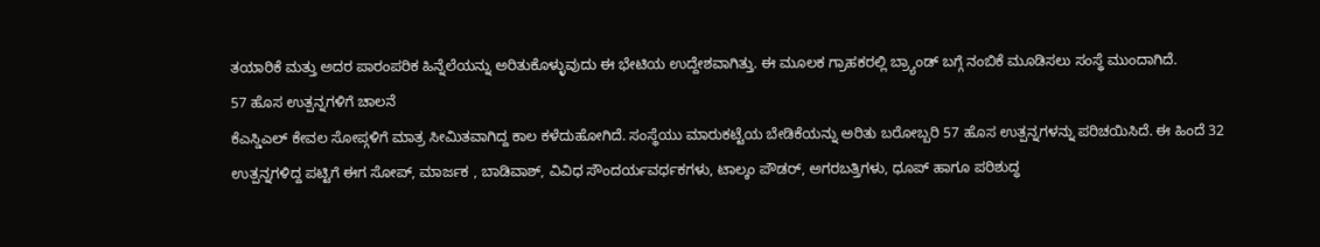ತಯಾರಿಕೆ ಮತ್ತು ಅದರ ಪಾರಂಪರಿಕ ಹಿನ್ನೆಲೆಯನ್ನು ಅರಿತುಕೊಳ್ಳುವುದು ಈ ಭೇಟಿಯ ಉದ್ದೇಶವಾಗಿತ್ತು. ಈ ಮೂಲಕ ಗ್ರಾಹಕರಲ್ಲಿ ಬ್ರ್ಯಾಂಡ್ ಬಗ್ಗೆ ನಂಬಿಕೆ ಮೂಡಿಸಲು ಸಂಸ್ಥೆ ಮುಂದಾಗಿದೆ.
57 ಹೊಸ ಉತ್ಪನ್ನಗಳಿಗೆ ಚಾಲನೆ
ಕೆಎಸ್ಡಿಎಲ್ ಕೇವಲ ಸೋಪ್ಗಳಿಗೆ ಮಾತ್ರ ಸೀಮಿತವಾಗಿದ್ದ ಕಾಲ ಕಳೆದುಹೋಗಿದೆ. ಸಂಸ್ಥೆಯು ಮಾರುಕಟ್ಟೆಯ ಬೇಡಿಕೆಯನ್ನು ಅರಿತು ಬರೋಬ್ಬರಿ 57 ಹೊಸ ಉತ್ಪನ್ನಗಳನ್ನು ಪರಿಚಯಿಸಿದೆ. ಈ ಹಿಂದೆ 32 ಉತ್ಪನ್ನಗಳಿದ್ದ ಪಟ್ಟಿಗೆ ಈಗ ಸೋಪ್, ಮಾರ್ಜಕ , ಬಾಡಿವಾಶ್, ವಿವಿಧ ಸೌಂದರ್ಯವರ್ಧಕಗಳು, ಟಾಲ್ಕಂ ಪೌಡರ್, ಅಗರಬತ್ತಿಗಳು, ಧೂಪ್ ಹಾಗೂ ಪರಿಶುದ್ಧ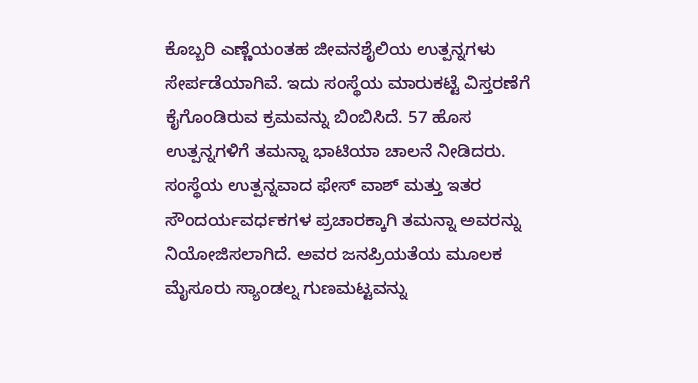ಕೊಬ್ಬರಿ ಎಣ್ಣೆಯಂತಹ ಜೀವನಶೈಲಿಯ ಉತ್ಪನ್ನಗಳು ಸೇರ್ಪಡೆಯಾಗಿವೆ. ಇದು ಸಂಸ್ಥೆಯ ಮಾರುಕಟ್ಟೆ ವಿಸ್ತರಣೆಗೆ ಕೈಗೊಂಡಿರುವ ಕ್ರಮವನ್ನು ಬಿಂಬಿಸಿದೆ. 57 ಹೊಸ ಉತ್ಪನ್ನಗಳಿಗೆ ತಮನ್ನಾ ಭಾಟಿಯಾ ಚಾಲನೆ ನೀಡಿದರು. ಸಂಸ್ಥೆಯ ಉತ್ಪನ್ನವಾದ ಫೇಸ್ ವಾಶ್ ಮತ್ತು ಇತರ ಸೌಂದರ್ಯವರ್ಧಕಗಳ ಪ್ರಚಾರಕ್ಕಾಗಿ ತಮನ್ನಾ ಅವರನ್ನು ನಿಯೋಜಿಸಲಾಗಿದೆ. ಅವರ ಜನಪ್ರಿಯತೆಯ ಮೂಲಕ ಮೈಸೂರು ಸ್ಯಾಂಡಲ್ನ ಗುಣಮಟ್ಟವನ್ನು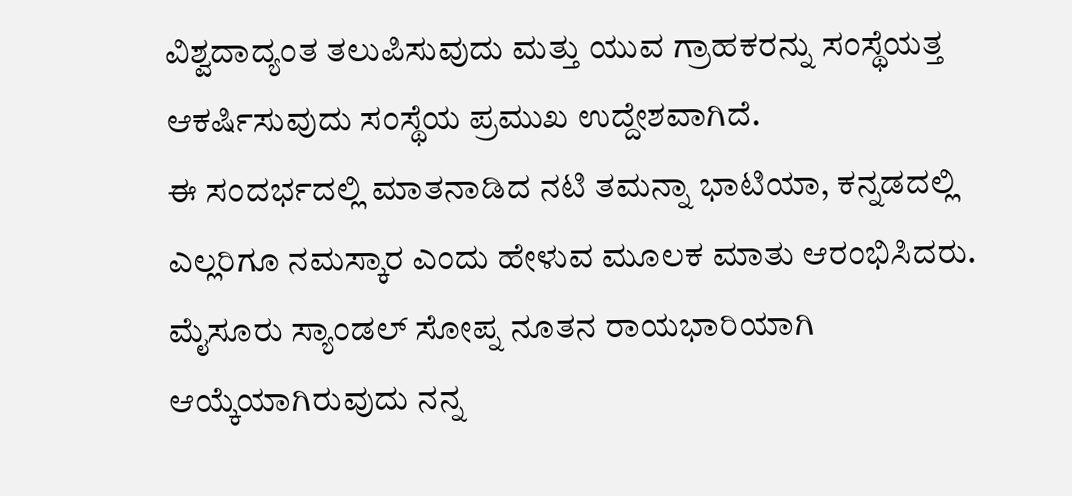ವಿಶ್ವದಾದ್ಯಂತ ತಲುಪಿಸುವುದು ಮತ್ತು ಯುವ ಗ್ರಾಹಕರನ್ನು ಸಂಸ್ಥೆಯತ್ತ ಆಕರ್ಷಿಸುವುದು ಸಂಸ್ಥೆಯ ಪ್ರಮುಖ ಉದ್ದೇಶವಾಗಿದೆ.
ಈ ಸಂದರ್ಭದಲ್ಲಿ ಮಾತನಾಡಿದ ನಟಿ ತಮನ್ನಾ ಭಾಟಿಯಾ, ಕನ್ನಡದಲ್ಲಿ ಎಲ್ಲರಿಗೂ ನಮಸ್ಕಾರ ಎಂದು ಹೇಳುವ ಮೂಲಕ ಮಾತು ಆರಂಭಿಸಿದರು. ಮೈಸೂರು ಸ್ಯಾಂಡಲ್ ಸೋಪ್ನ ನೂತನ ರಾಯಭಾರಿಯಾಗಿ ಆಯ್ಕೆಯಾಗಿರುವುದು ನನ್ನ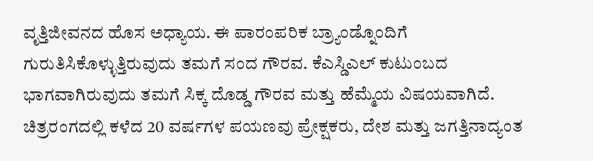ವೃತ್ತಿಜೀವನದ ಹೊಸ ಅಧ್ಯಾಯ. ಈ ಪಾರಂಪರಿಕ ಬ್ರ್ಯಾಂಡ್ನೊಂದಿಗೆ ಗುರುತಿಸಿಕೊಳ್ಳುತ್ತಿರುವುದು ತಮಗೆ ಸಂದ ಗೌರವ. ಕೆಎಸ್ಡಿಎಲ್ ಕುಟುಂಬದ ಭಾಗವಾಗಿರುವುದು ತಮಗೆ ಸಿಕ್ಕ ದೊಡ್ಡ ಗೌರವ ಮತ್ತು ಹೆಮ್ಮೆಯ ವಿಷಯವಾಗಿದೆ. ಚಿತ್ರರಂಗದಲ್ಲಿ ಕಳೆದ 20 ವರ್ಷಗಳ ಪಯಣವು ಪ್ರೇಕ್ಷಕರು, ದೇಶ ಮತ್ತು ಜಗತ್ತಿನಾದ್ಯಂತ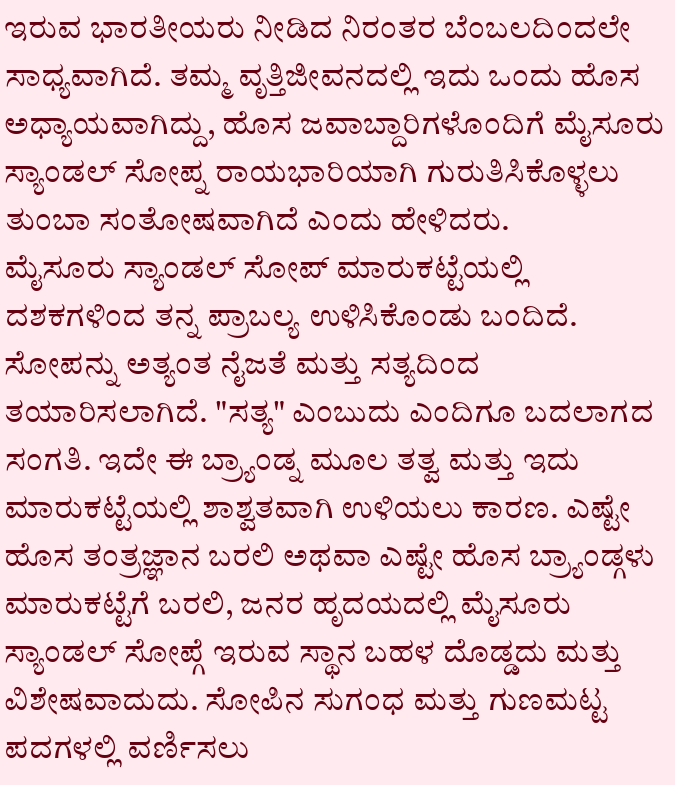ಇರುವ ಭಾರತೀಯರು ನೀಡಿದ ನಿರಂತರ ಬೆಂಬಲದಿಂದಲೇ ಸಾಧ್ಯವಾಗಿದೆ. ತಮ್ಮ ವೃತ್ತಿಜೀವನದಲ್ಲಿ ಇದು ಒಂದು ಹೊಸ ಅಧ್ಯಾಯವಾಗಿದ್ದು, ಹೊಸ ಜವಾಬ್ದಾರಿಗಳೊಂದಿಗೆ ಮೈಸೂರು ಸ್ಯಾಂಡಲ್ ಸೋಪ್ನ ರಾಯಭಾರಿಯಾಗಿ ಗುರುತಿಸಿಕೊಳ್ಳಲು ತುಂಬಾ ಸಂತೋಷವಾಗಿದೆ ಎಂದು ಹೇಳಿದರು.
ಮೈಸೂರು ಸ್ಯಾಂಡಲ್ ಸೋಪ್ ಮಾರುಕಟ್ಟೆಯಲ್ಲಿ ದಶಕಗಳಿಂದ ತನ್ನ ಪ್ರಾಬಲ್ಯ ಉಳಿಸಿಕೊಂಡು ಬಂದಿದೆ. ಸೋಪನ್ನು ಅತ್ಯಂತ ನೈಜತೆ ಮತ್ತು ಸತ್ಯದಿಂದ ತಯಾರಿಸಲಾಗಿದೆ. "ಸತ್ಯ" ಎಂಬುದು ಎಂದಿಗೂ ಬದಲಾಗದ ಸಂಗತಿ. ಇದೇ ಈ ಬ್ರ್ಯಾಂಡ್ನ ಮೂಲ ತತ್ವ ಮತ್ತು ಇದು ಮಾರುಕಟ್ಟೆಯಲ್ಲಿ ಶಾಶ್ವತವಾಗಿ ಉಳಿಯಲು ಕಾರಣ. ಎಷ್ಟೇ ಹೊಸ ತಂತ್ರಜ್ಞಾನ ಬರಲಿ ಅಥವಾ ಎಷ್ಟೇ ಹೊಸ ಬ್ರ್ಯಾಂಡ್ಗಳು ಮಾರುಕಟ್ಟೆಗೆ ಬರಲಿ, ಜನರ ಹೃದಯದಲ್ಲಿ ಮೈಸೂರು ಸ್ಯಾಂಡಲ್ ಸೋಪ್ಗೆ ಇರುವ ಸ್ಥಾನ ಬಹಳ ದೊಡ್ಡದು ಮತ್ತು ವಿಶೇಷವಾದುದು. ಸೋಪಿನ ಸುಗಂಧ ಮತ್ತು ಗುಣಮಟ್ಟ ಪದಗಳಲ್ಲಿ ವರ್ಣಿಸಲು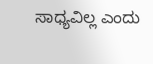ಸಾಧ್ಯವಿಲ್ಲ ಎಂದು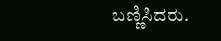ಬಣ್ಣಿಸಿದರು.